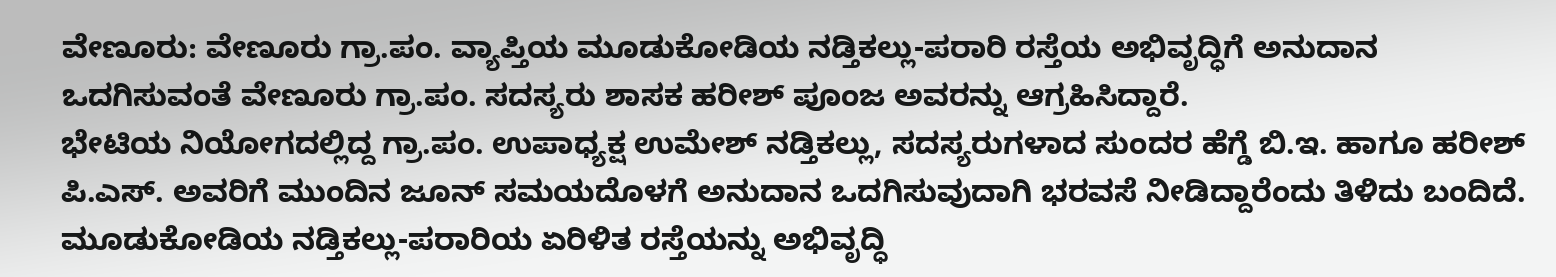ವೇಣೂರು: ವೇಣೂರು ಗ್ರಾ.ಪಂ. ವ್ಯಾಪ್ತಿಯ ಮೂಡುಕೋಡಿಯ ನಡ್ತಿಕಲ್ಲು-ಪರಾರಿ ರಸ್ತೆಯ ಅಭಿವೃದ್ಧಿಗೆ ಅನುದಾನ ಒದಗಿಸುವಂತೆ ವೇಣೂರು ಗ್ರಾ.ಪಂ. ಸದಸ್ಯರು ಶಾಸಕ ಹರೀಶ್ ಪೂಂಜ ಅವರನ್ನು ಆಗ್ರಹಿಸಿದ್ದಾರೆ.
ಭೇಟಿಯ ನಿಯೋಗದಲ್ಲಿದ್ದ ಗ್ರಾ.ಪಂ. ಉಪಾಧ್ಯಕ್ಷ ಉಮೇಶ್ ನಡ್ತಿಕಲ್ಲು, ಸದಸ್ಯರುಗಳಾದ ಸುಂದರ ಹೆಗ್ಡೆ ಬಿ.ಇ. ಹಾಗೂ ಹರೀಶ್ ಪಿ.ಎಸ್. ಅವರಿಗೆ ಮುಂದಿನ ಜೂನ್ ಸಮಯದೊಳಗೆ ಅನುದಾನ ಒದಗಿಸುವುದಾಗಿ ಭರವಸೆ ನೀಡಿದ್ದಾರೆಂದು ತಿಳಿದು ಬಂದಿದೆ.
ಮೂಡುಕೋಡಿಯ ನಡ್ತಿಕಲ್ಲು-ಪರಾರಿಯ ಏರಿಳಿತ ರಸ್ತೆಯನ್ನು ಅಭಿವೃದ್ಧಿ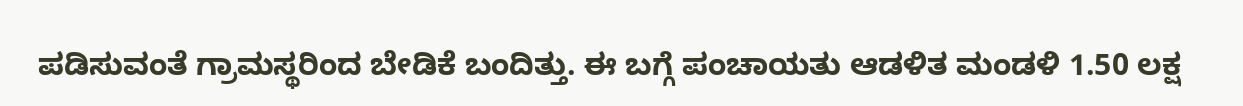ಪಡಿಸುವಂತೆ ಗ್ರಾಮಸ್ಥರಿಂದ ಬೇಡಿಕೆ ಬಂದಿತ್ತು. ಈ ಬಗ್ಗೆ ಪಂಚಾಯತು ಆಡಳಿತ ಮಂಡಳಿ 1.50 ಲಕ್ಷ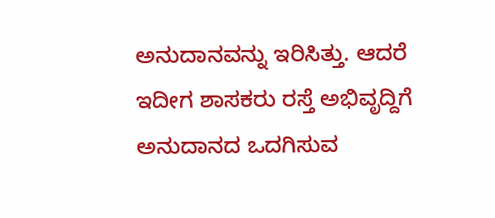ಅನುದಾನವನ್ನು ಇರಿಸಿತ್ತು. ಆದರೆ ಇದೀಗ ಶಾಸಕರು ರಸ್ತೆ ಅಭಿವೃದ್ದಿಗೆ ಅನುದಾನದ ಒದಗಿಸುವ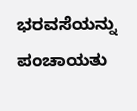ಭರವಸೆಯನ್ನು ಪಂಚಾಯತು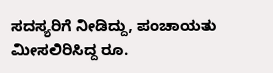ಸದಸ್ಯರಿಗೆ ನೀಡಿದ್ದು, ಪಂಚಾಯತು ಮೀಸಲಿರಿಸಿದ್ದ ರೂ.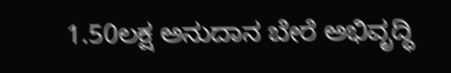1.50ಲಕ್ಷ ಅನುದಾನ ಬೇರೆ ಅಭಿವೃದ್ಧಿ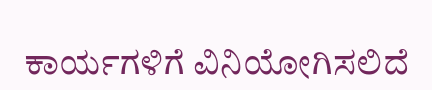ಕಾರ್ಯಗಳಿಗೆ ವಿನಿಯೋಗಿಸಲಿದೆ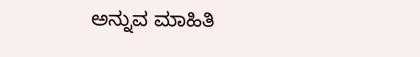ಅನ್ನುವ ಮಾಹಿತಿ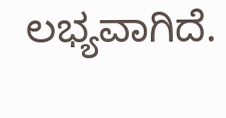ಲಭ್ಯವಾಗಿದೆ.